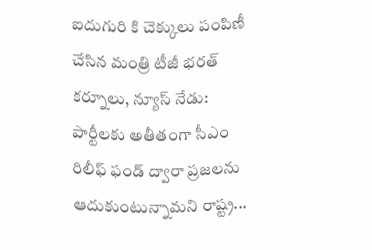ఐదుగురి కి చెక్కులు పంపిణీ చేసిన మంత్రి టీజీ భరత్ కర్నూలు, న్యూస్ నేడు: పార్టీలకు అతీతంగా సీఎం రిలీఫ్ ఫండ్ ద్వారా ప్రజలను ఆదుకుంటున్నామని రాష్ట్ర...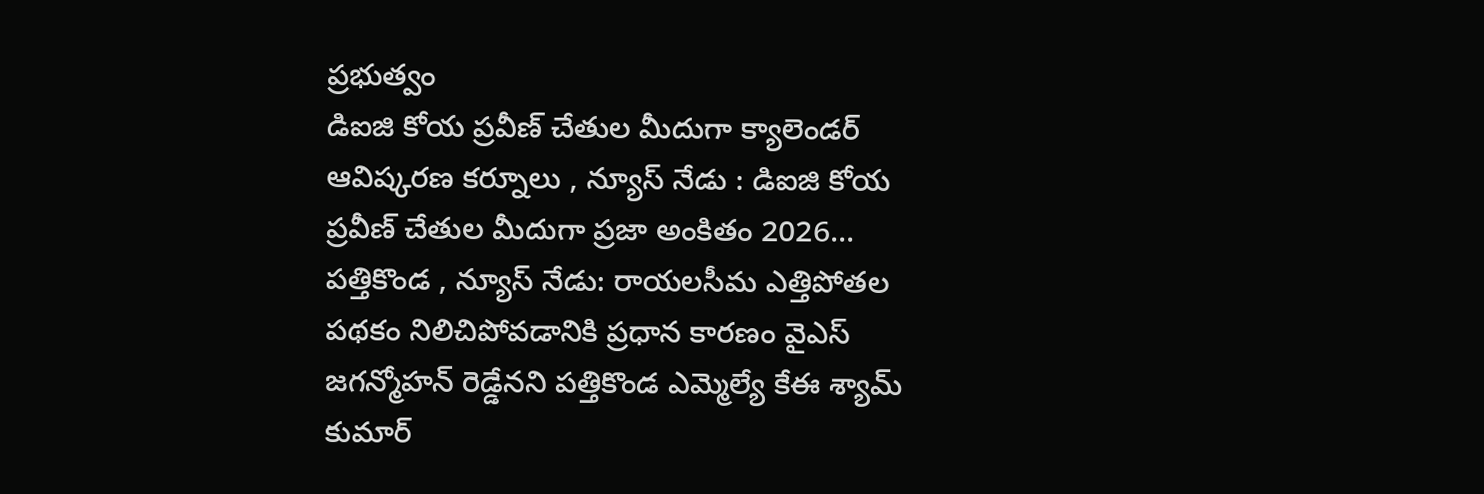ప్రభుత్వం
డిఐజి కోయ ప్రవీణ్ చేతుల మీదుగా క్యాలెండర్ ఆవిష్కరణ కర్నూలు , న్యూస్ నేడు : డిఐజి కోయ ప్రవీణ్ చేతుల మీదుగా ప్రజా అంకితం 2026...
పత్తికొండ , న్యూస్ నేడు: రాయలసీమ ఎత్తిపోతల పథకం నిలిచిపోవడానికి ప్రధాన కారణం వైఎస్ జగన్మోహన్ రెడ్డేనని పత్తికొండ ఎమ్మెల్యే కేఈ శ్యామ్ కుమార్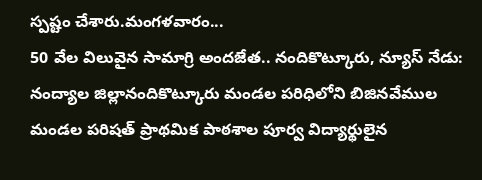స్పష్టం చేశారు.మంగళవారం...
50 వేల విలువైన సామాగ్రి అందజేత.. నందికొట్కూరు, న్యూస్ నేడు: నంద్యాల జిల్లానందికొట్కూరు మండల పరిధిలోని బిజినవేముల మండల పరిషత్ ప్రాథమిక పాఠశాల పూర్వ విద్యార్థులైన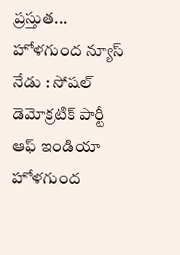ప్రస్తుత...
హోళగుంద న్యూస్ నేడు : సోషల్ డెమోక్రటిక్ పార్టీ ఆఫ్ ఇండియా హోళగుంద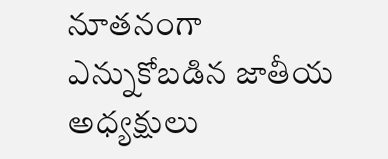నూతనంగా ఎన్నుకోబడిన జాతీయ అధ్యక్షులు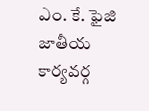ఎం. కే. ఫైజి జాతీయ కార్యవర్గ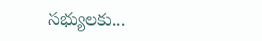సభ్యులకు...